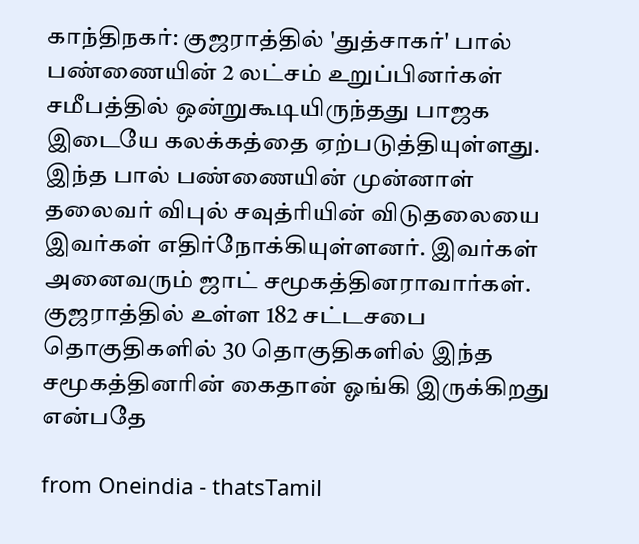காந்திநகர்: குஜராத்தில் 'துத்சாகர்' பால் பண்ணையின் 2 லட்சம் உறுப்பினர்கள் சமீபத்தில் ஒன்றுகூடியிருந்தது பாஜக இடையே கலக்கத்தை ஏற்படுத்தியுள்ளது. இந்த பால் பண்ணையின் முன்னாள் தலைவர் விபுல் சவுத்ரியின் விடுதலையை இவர்கள் எதிர்நோக்கியுள்ளனர். இவர்கள் அனைவரும் ஜாட் சமூகத்தினராவார்கள். குஜராத்தில் உள்ள 182 சட்டசபை தொகுதிகளில் 30 தொகுதிகளில் இந்த சமூகத்தினரின் கைதான் ஓங்கி இருக்கிறது என்பதே

from Oneindia - thatsTamil